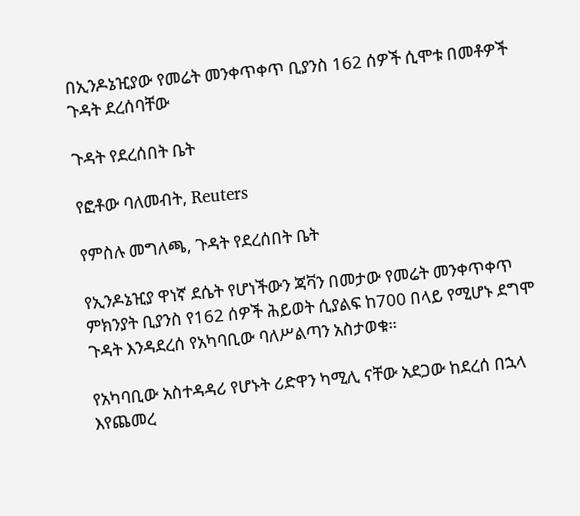በኢንዶኔዢያው የመሬት መንቀጥቀጥ ቢያንስ 162 ሰዎች ሲሞቱ በመቶዎች ጉዳት ደረሰባቸው

ጉዳት የደረሰበት ቤት

የፎቶው ባለመብት, Reuters

የምስሉ መግለጫ, ጉዳት የደረሰበት ቤት

የኢንዶኔዢያ ዋነኛ ደሴት የሆነችውን ጃቫን በመታው የመሬት መንቀጥቀጥ ምክንያት ቢያንስ የ162 ሰዎች ሕይወት ሲያልፍ ከ700 በላይ የሚሆኑ ደግሞ ጉዳት እንዳደረሰ የአካባቢው ባለሥልጣን አስታወቁ።

የአካባቢው አስተዳዳሪ የሆኑት ሪድዋን ካሚሊ ናቸው አደጋው ከደረሰ በኋላ እየጨመረ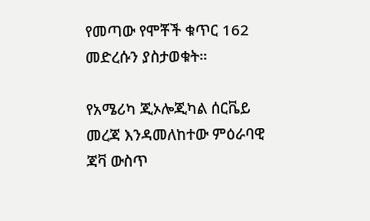የመጣው የሞቾች ቁጥር 162 መድረሱን ያስታወቁት።

የአሜሪካ ጂኦሎጂካል ሰርቬይ መረጃ እንዳመለከተው ምዕራባዊ ጃቫ ውስጥ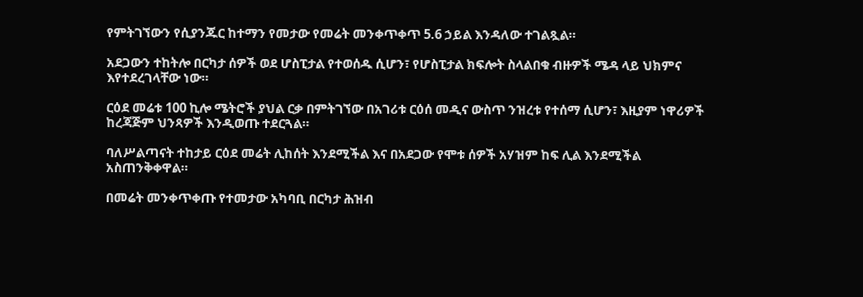የምትገኘውን የሲያንጁር ከተማን የመታው የመሬት መንቀጥቀጥ 5.6 ኃይል እንዳለው ተገልጿል።

አደጋውን ተከትሎ በርካታ ሰዎች ወደ ሆስፒታል የተወሰዱ ሲሆን፣ የሆስፒታል ክፍሎት ስላልበቁ ብዙዎች ሜዳ ላይ ህክምና እየተደረገላቸው ነው።

ርዕደ መሬቱ 100 ኪሎ ሜትሮች ያህል ርቃ በምትገኘው በአገሪቱ ርዕሰ መዲና ውስጥ ንዝረቱ የተሰማ ሲሆን፣ እዚያም ነዋሪዎች ከረጃጅም ህንጻዎች እንዲወጡ ተደርጓል።

ባለሥልጣናት ተከታይ ርዕደ መሬት ሊከሰት እንደሚችል እና በአደጋው የሞቱ ሰዎች አሃዝም ከፍ ሊል እንደሚችል አስጠንቅቀዋል።

በመሬት መንቀጥቀጡ የተመታው አካባቢ በርካታ ሕዝብ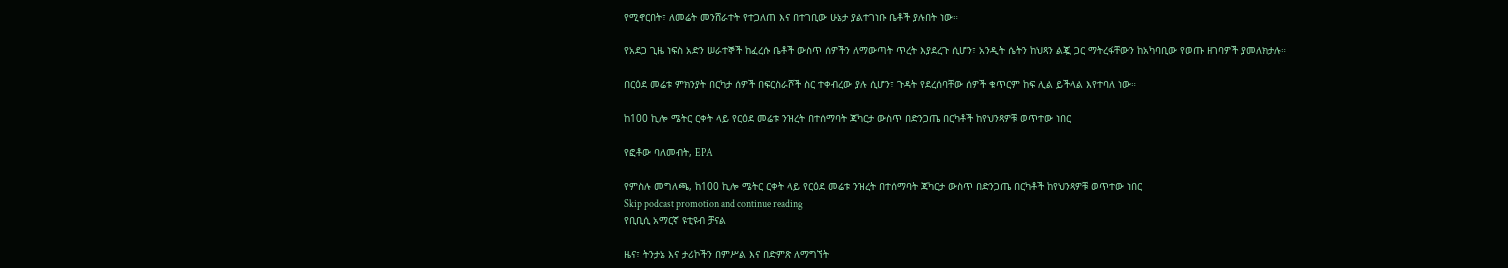የሚኖርበት፣ ለመሬት መንሸራተት የተጋለጠ እና በተገቢው ሁኔታ ያልተገነቡ ቤቶች ያሉበት ነው።

የአደጋ ጊዜ ነፍስ አድን ሠራተኞች ከፈረሱ ቤቶች ውስጥ ሰዎችን ለማውጣት ጥረት እያደረጉ ሲሆን፣ አንዲት ሴትን ከህጻን ልጇ ጋር ማትረፋቸውን ከአካባቢው የወጡ ዘገባዎች ያመለክታሉ።

በርዕደ መሬቱ ምክንያት በርካታ ሰዎች በፍርስራሾች ስር ተቀብረው ያሉ ሲሆን፣ ጉዳት የደረሰባቸው ሰዎች ቁጥርም ከፍ ሊል ይችላል እየተባለ ነው።

ከ100 ኪሎ ሜትር ርቀት ላይ የርዕደ መሬቱ ንዝረት በተሰማባት ጃካርታ ውስጥ በድንጋጤ በርካቶች ከየህንጻዎቹ ወጥተው ነበር

የፎቶው ባለመብት, EPA

የምስሉ መግለጫ, ከ100 ኪሎ ሜትር ርቀት ላይ የርዕደ መሬቱ ንዝረት በተሰማባት ጃካርታ ውስጥ በድንጋጤ በርካቶች ከየህንጻዎቹ ወጥተው ነበር
Skip podcast promotion and continue reading
የቢቢሲ አማርኛ ዩቲዩብ ቻናል

ዜና፣ ትንታኔ እና ታሪኮችን በምሥል እና በድምጽ ለማግኘት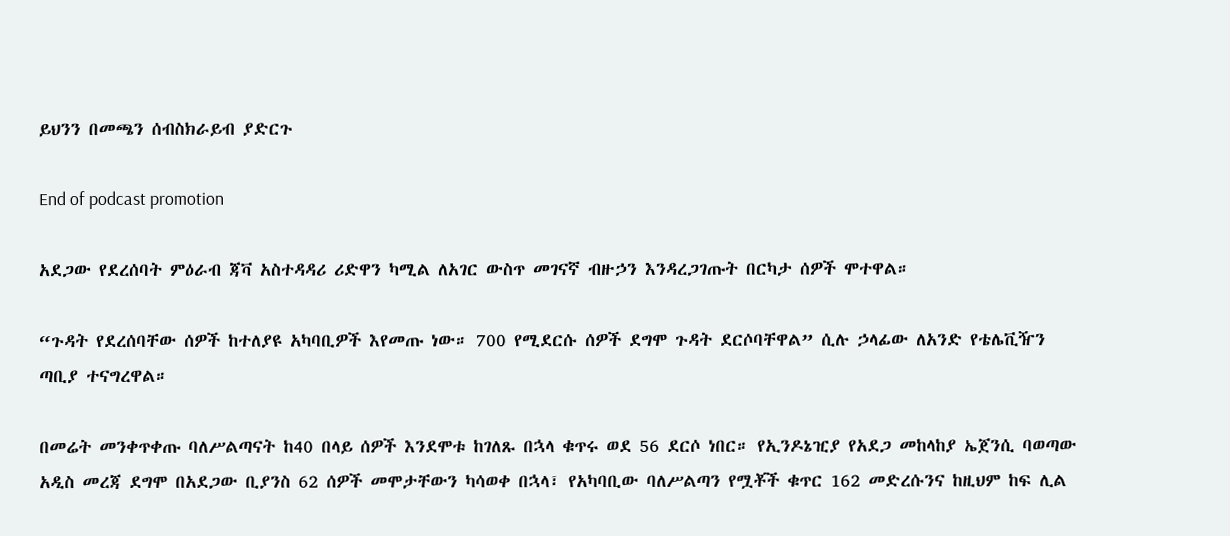ይህንን በመጫን ሰብስክራይብ ያድርጉ

End of podcast promotion

አደጋው የደረሰባት ምዕራብ ጃቫ አስተዳዳሪ ሪድዋን ካሚል ለአገር ውስጥ መገናኛ ብዙኃን እንዳረጋገጡት በርካታ ሰዎች ሞተዋል።

“ጉዳት የደረሰባቸው ሰዎች ከተለያዩ አካባቢዎች እየመጡ ነው። 700 የሚደርሱ ሰዎች ደግሞ ጉዳት ደርሶባቸዋል” ሲሉ ኃላፊው ለአንድ የቴሌቪዥን ጣቢያ ተናግረዋል።

በመሬት መንቀጥቀጡ ባለሥልጣናት ከ40 በላይ ሰዎች እንደሞቱ ከገለጹ በኋላ ቁጥሩ ወደ 56 ደርሶ ነበር። የኢንዶኔዢያ የአደጋ መከላከያ ኤጀንሲ ባወጣው አዲስ መረጃ ደግሞ በአደጋው ቢያንስ 62 ሰዎች መሞታቸውን ካሳወቀ በኋላ፣ የአካባቢው ባለሥልጣን የሟቾች ቁጥር 162 መድረሱንና ከዚህም ከፍ ሊል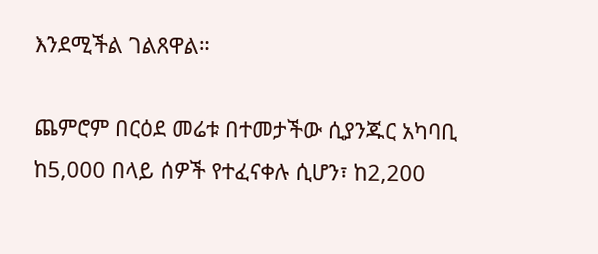እንደሚችል ገልጸዋል።

ጨምሮም በርዕደ መሬቱ በተመታችው ሲያንጁር አካባቢ ከ5,000 በላይ ሰዎች የተፈናቀሉ ሲሆን፣ ከ2,200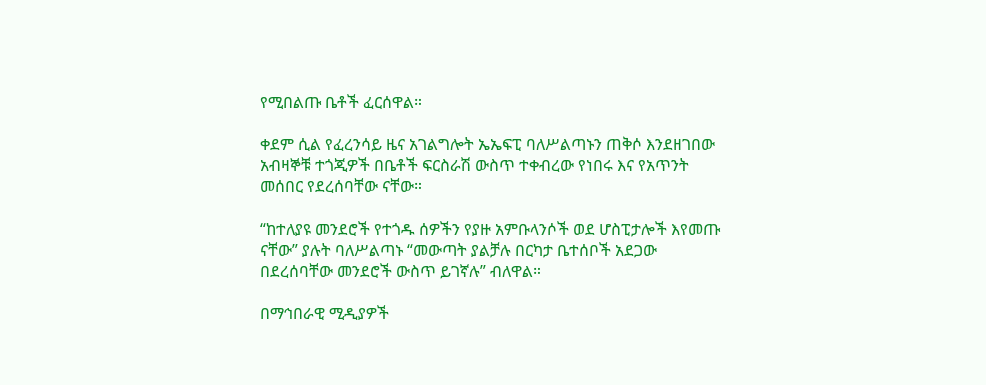የሚበልጡ ቤቶች ፈርሰዋል።

ቀደም ሲል የፈረንሳይ ዜና አገልግሎት ኤኤፍፒ ባለሥልጣኑን ጠቅሶ እንደዘገበው አብዛኞቹ ተጎጂዎች በቤቶች ፍርስራሽ ውስጥ ተቀብረው የነበሩ እና የአጥንት መሰበር የደረሰባቸው ናቸው።

“ከተለያዩ መንደሮች የተጎዱ ሰዎችን የያዙ አምቡላንሶች ወደ ሆስፒታሎች እየመጡ ናቸው” ያሉት ባለሥልጣኑ “መውጣት ያልቻሉ በርካታ ቤተሰቦች አደጋው በደረሰባቸው መንደሮች ውስጥ ይገኛሉ” ብለዋል።

በማኅበራዊ ሚዲያዎች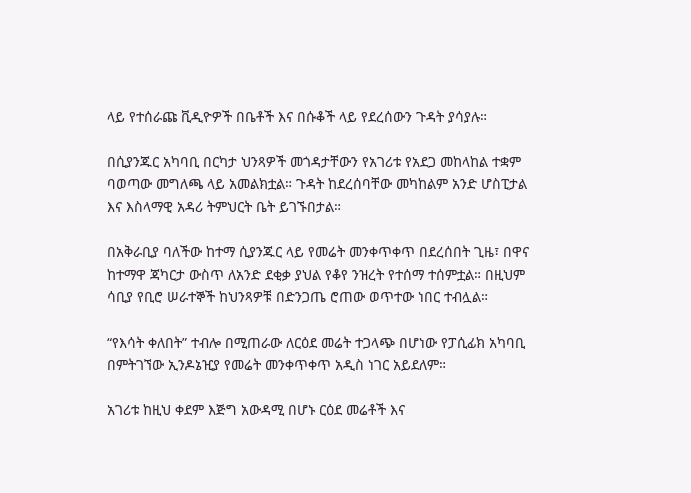ላይ የተሰራጩ ቪዲዮዎች በቤቶች እና በሱቆች ላይ የደረሰውን ጉዳት ያሳያሉ።

በሲያንጁር አካባቢ በርካታ ህንጻዎች መጎዳታቸውን የአገሪቱ የአደጋ መከላከል ተቋም ባወጣው መግለጫ ላይ አመልክቷል። ጉዳት ከደረሰባቸው መካከልም አንድ ሆስፒታል እና እስላማዊ አዳሪ ትምህርት ቤት ይገኙበታል።

በአቅራቢያ ባለችው ከተማ ሲያንጁር ላይ የመሬት መንቀጥቀጥ በደረሰበት ጊዜ፣ በዋና ከተማዋ ጃካርታ ውስጥ ለአንድ ደቂቃ ያህል የቆየ ንዝረት የተሰማ ተሰምቷል። በዚህም ሳቢያ የቢሮ ሠራተኞች ከህንጻዎቹ በድንጋጤ ሮጠው ወጥተው ነበር ተብሏል።

“የእሳት ቀለበት” ተብሎ በሚጠራው ለርዕደ መሬት ተጋላጭ በሆነው የፓሲፊክ አካባቢ በምትገኘው ኢንዶኔዢያ የመሬት መንቀጥቀጥ አዲስ ነገር አይደለም።

አገሪቱ ከዚህ ቀደም እጅግ አውዳሚ በሆኑ ርዕደ መሬቶች እና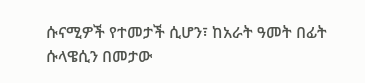ሱናሚዎች የተመታች ሲሆን፣ ከአራት ዓመት በፊት ሱላዌሲን በመታው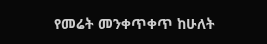የመሬት መንቀጥቀጥ ከሁለት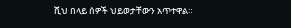ሺህ በላይ ሰዎች ህይወታቸውን አጥተዋል።